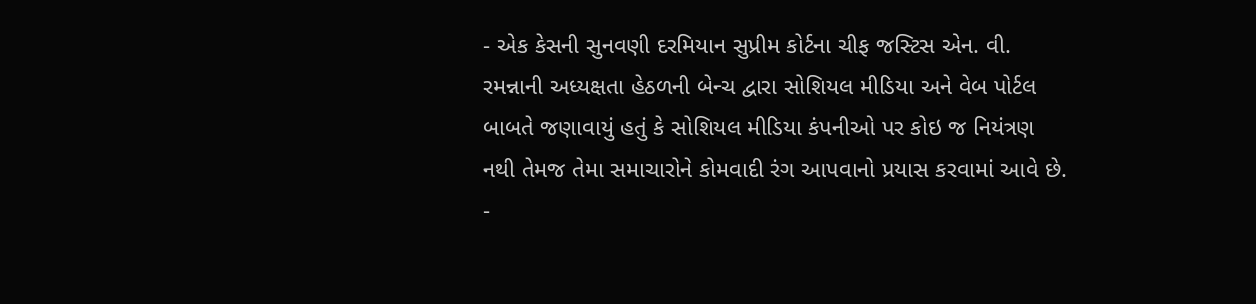- એક કેસની સુનવણી દરમિયાન સુપ્રીમ કોર્ટના ચીફ જસ્ટિસ એન. વી. રમન્નાની અધ્યક્ષતા હેઠળની બેન્ચ દ્વારા સોશિયલ મીડિયા અને વેબ પોર્ટલ બાબતે જણાવાયું હતું કે સોશિયલ મીડિયા કંપનીઓ પર કોઇ જ નિયંત્રણ નથી તેમજ તેમા સમાચારોને કોમવાદી રંગ આપવાનો પ્રયાસ કરવામાં આવે છે.
-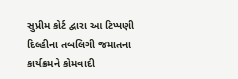સુપ્રીમ કોર્ટ દ્વારા આ ટિપ્પણી દિલ્હીના તબલિગી જમાતના કાર્યક્રમને કોમવાદી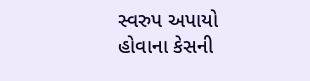સ્વરુપ અપાયો હોવાના કેસની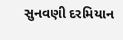સુનવણી દરમિયાન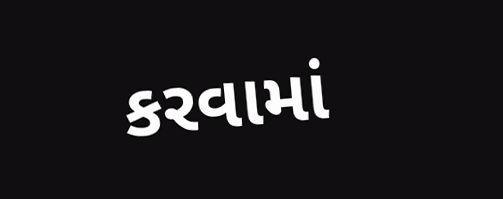કરવામાં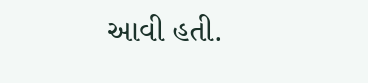આવી હતી.